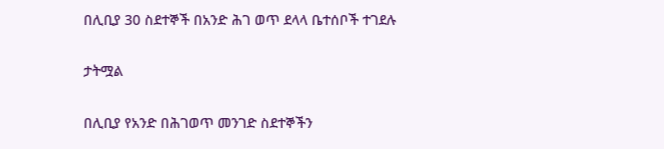በሊቢያ 30 ስደተኞች በአንድ ሕገ ወጥ ደላላ ቤተሰቦች ተገደሉ

ታትሟል

በሊቢያ የአንድ በሕገወጥ መንገድ ስደተኞችን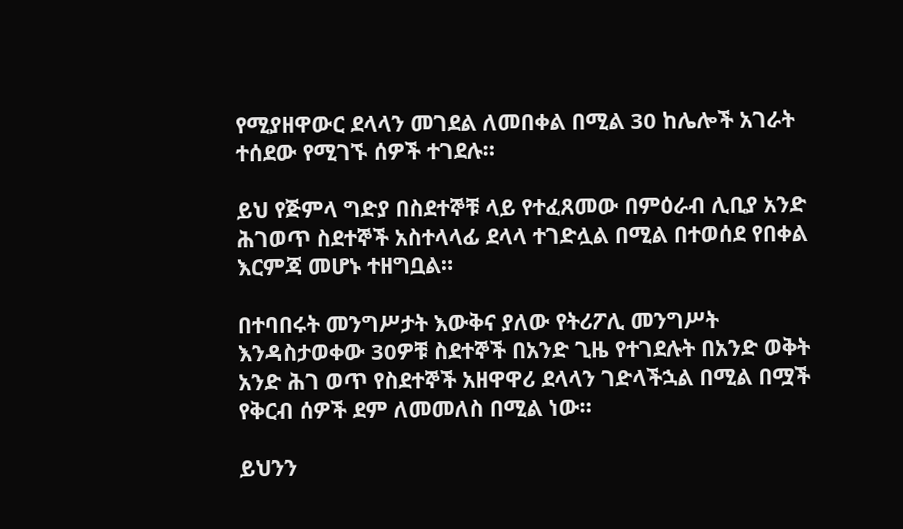የሚያዘዋውር ደላላን መገደል ለመበቀል በሚል 30 ከሌሎች አገራት ተሰደው የሚገኙ ሰዎች ተገደሉ።

ይህ የጅምላ ግድያ በስደተኞቹ ላይ የተፈጸመው በምዕራብ ሊቢያ አንድ ሕገወጥ ስደተኞች አስተላላፊ ደላላ ተገድሏል በሚል በተወሰደ የበቀል እርምጃ መሆኑ ተዘግቧል።

በተባበሩት መንግሥታት እውቅና ያለው የትሪፖሊ መንግሥት እንዳስታወቀው 30ዎቹ ስደተኞች በአንድ ጊዜ የተገደሉት በአንድ ወቅት አንድ ሕገ ወጥ የስደተኞች አዘዋዋሪ ደላላን ገድላችኋል በሚል በሟች የቅርብ ሰዎች ደም ለመመለስ በሚል ነው።

ይህንን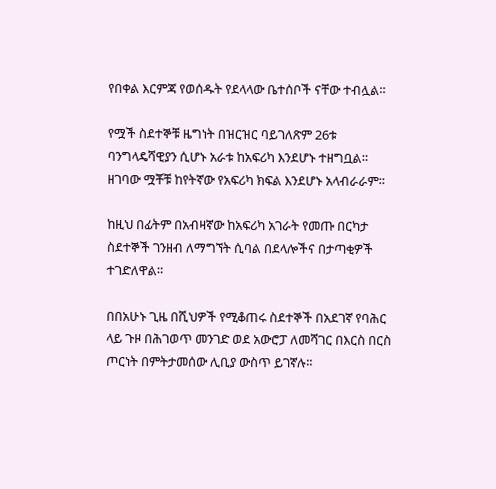የበቀል እርምጃ የወሰዱት የደላላው ቤተሰቦች ናቸው ተብሏል።

የሟች ስደተኞቹ ዜግነት በዝርዝር ባይገለጽም 26ቱ ባንግላዴሻዊያን ሲሆኑ አራቱ ከአፍሪካ እንደሆኑ ተዘግቧል። ዘገባው ሟቾቹ ከየትኛው የአፍሪካ ክፍል እንደሆኑ አላብራራም።

ከዚህ በፊትም በአብዛኛው ከአፍሪካ አገራት የመጡ በርካታ ስደተኞች ገንዘብ ለማግኘት ሲባል በደላሎችና በታጣቂዎች ተገድለዋል።

በበአሁኑ ጊዜ በሺህዎች የሚቆጠሩ ስደተኞች በአደገኛ የባሕር ላይ ጉዞ በሕገወጥ መንገድ ወደ አውሮፓ ለመሻገር በእርስ በርስ ጦርነት በምትታመሰው ሊቢያ ውስጥ ይገኛሉ።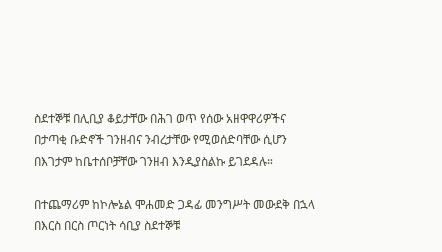ስደተኞቹ በሊቢያ ቆይታቸው በሕገ ወጥ የሰው አዘዋዋሪዎችና በታጣቂ ቡድኖች ገንዘብና ንብረታቸው የሚወሰድባቸው ሲሆን በእገታም ከቤተሰቦቻቸው ገንዘብ እንዲያስልኩ ይገደዳሉ።

በተጨማሪም ከኮሎኔል ሞሐመድ ጋዳፊ መንግሥት መውደቅ በኋላ በእርስ በርስ ጦርነት ሳቢያ ስደተኞቹ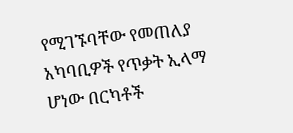የሚገኙባቸው የመጠለያ አካባቢዎች የጥቃት ኢላማ ሆነው በርካቶች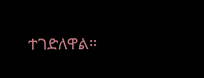ተገድለዋል።